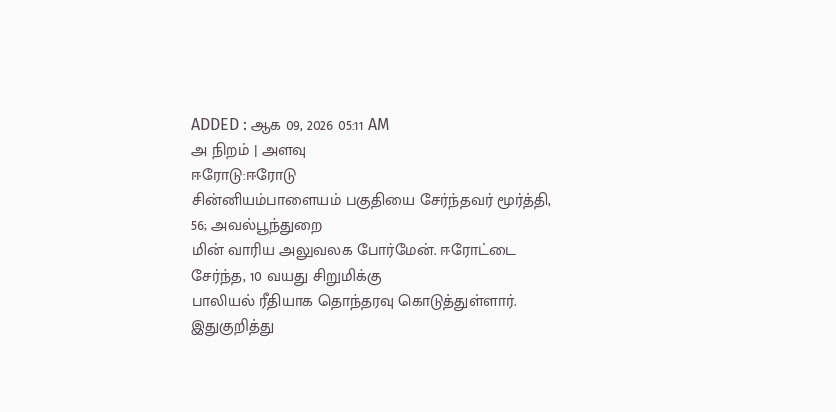ADDED : ஆக 09, 2026 05:11 AM
அ நிறம் | அளவு
ஈரோடு:ஈரோடு
சின்னியம்பாளையம் பகுதியை சேர்ந்தவர் மூர்த்தி, 56; அவல்பூந்துறை
மின் வாரிய அலுவலக போர்மேன். ஈரோட்டை சேர்ந்த, 10 வயது சிறுமிக்கு
பாலியல் ரீதியாக தொந்தரவு கொடுத்துள்ளார்.
இதுகுறித்து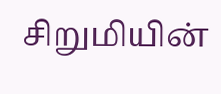சிறுமியின்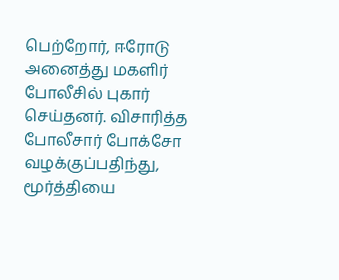பெற்றோர், ஈரோடு அனைத்து மகளிர் போலீசில் புகார் செய்தனர். விசாரித்த
போலீசார் போக்சோ வழக்குப்பதிந்து, மூர்த்தியை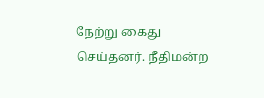நேற்று கைது
செய்தனர். நீதிமன்ற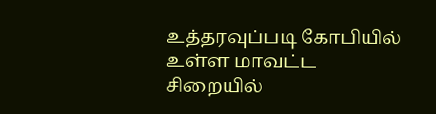உத்தரவுப்படி கோபியில் உள்ள மாவட்ட சிறையில்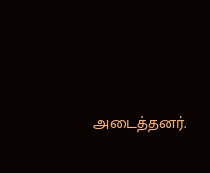அடைத்தனர்.